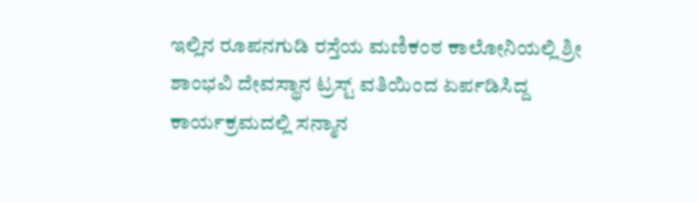ಇಲ್ಲಿನ ರೂಪನಗುಡಿ ರಸ್ತೆಯ ಮಣಿಕಂಠ ಕಾಲೋನಿಯಲ್ಲಿ ಶ್ರೀ ಶಾಂಭವಿ ದೇವಸ್ಥಾನ ಟ್ರಸ್ಟ್ ವತಿಯಿಂದ ಏರ್ಪಡಿಸಿದ್ದ ಕಾರ್ಯಕ್ರಮದಲ್ಲಿ ಸನ್ಮಾನ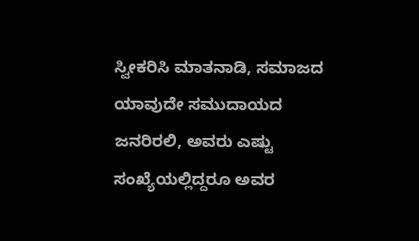ಸ್ವೀಕರಿಸಿ ಮಾತನಾಡಿ, ಸಮಾಜದ ಯಾವುದೇ ಸಮುದಾಯದ ಜನರಿರಲಿ, ಅವರು ಎಷ್ಟು ಸಂಖ್ಯೆಯಲ್ಲಿದ್ದರೂ ಅವರ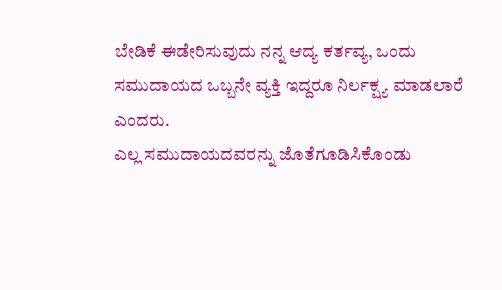ಬೇಡಿಕೆ ಈಡೇರಿಸುವುದು ನನ್ನ ಆದ್ಯ ಕರ್ತವ್ಯ, ಒಂದು ಸಮುದಾಯದ ಒಬ್ಬನೇ ವ್ಯಕ್ತಿ ಇದ್ದರೂ ನಿರ್ಲಕ್ಷ್ಯ ಮಾಡಲಾರೆ ಎಂದರು.
ಎಲ್ಲ ಸಮುದಾಯದವರನ್ನು ಜೊತೆಗೂಡಿಸಿಕೊಂಡು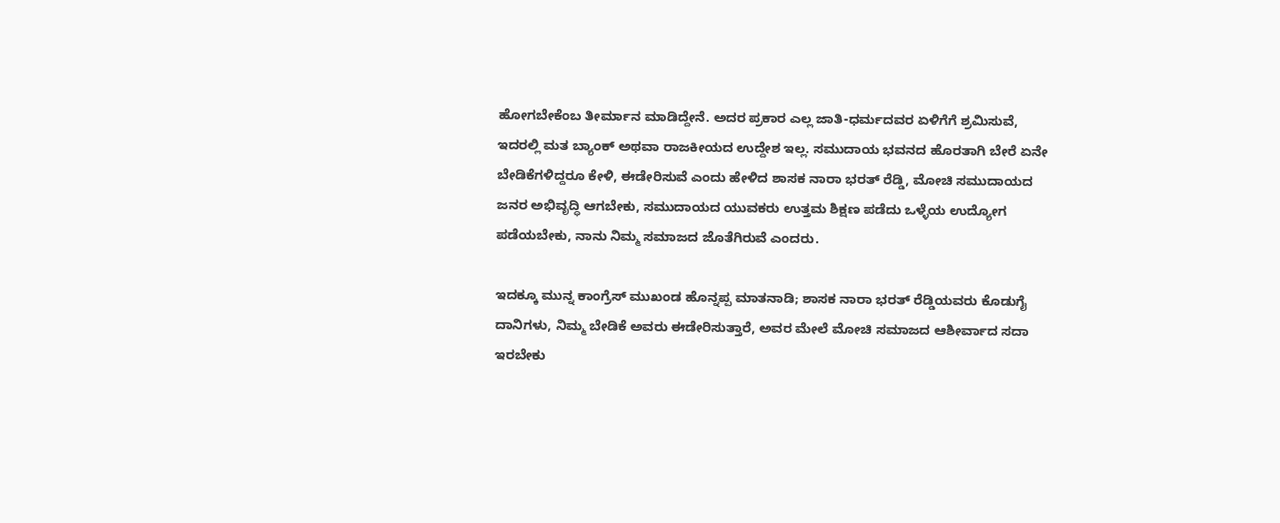ಹೋಗಬೇಕೆಂಬ ತೀರ್ಮಾನ ಮಾಡಿದ್ದೇನೆ. ಅದರ ಪ್ರಕಾರ ಎಲ್ಲ ಜಾತಿ-ಧರ್ಮದವರ ಏಳಿಗೆಗೆ ಶ್ರಮಿಸುವೆ, ಇದರಲ್ಲಿ ಮತ ಬ್ಯಾಂಕ್ ಅಥವಾ ರಾಜಕೀಯದ ಉದ್ದೇಶ ಇಲ್ಲ. ಸಮುದಾಯ ಭವನದ ಹೊರತಾಗಿ ಬೇರೆ ಏನೇ ಬೇಡಿಕೆಗಳಿದ್ದರೂ ಕೇಳಿ, ಈಡೇರಿಸುವೆ ಎಂದು ಹೇಳಿದ ಶಾಸಕ ನಾರಾ ಭರತ್ ರೆಡ್ಡಿ, ಮೋಚಿ ಸಮುದಾಯದ ಜನರ ಅಭಿವೃದ್ಧಿ ಆಗಬೇಕು, ಸಮುದಾಯದ ಯುವಕರು ಉತ್ತಮ ಶಿಕ್ಷಣ ಪಡೆದು ಒಳ್ಳೆಯ ಉದ್ಯೋಗ ಪಡೆಯಬೇಕು, ನಾನು ನಿಮ್ಮ ಸಮಾಜದ ಜೊತೆಗಿರುವೆ ಎಂದರು.

ಇದಕ್ಕೂ ಮುನ್ನ ಕಾಂಗ್ರೆಸ್ ಮುಖಂಡ ಹೊನ್ನಪ್ಪ ಮಾತನಾಡಿ; ಶಾಸಕ ನಾರಾ ಭರತ್ ರೆಡ್ಡಿಯವರು ಕೊಡುಗೈ ದಾನಿಗಳು, ನಿಮ್ಮ ಬೇಡಿಕೆ ಅವರು ಈಡೇರಿಸುತ್ತಾರೆ, ಅವರ ಮೇಲೆ ಮೋಚಿ ಸಮಾಜದ ಆಶೀರ್ವಾದ ಸದಾ ಇರಬೇಕು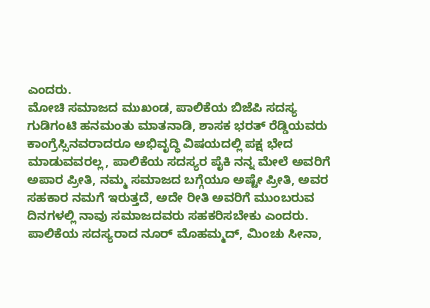ಎಂದರು.
ಮೋಚಿ ಸಮಾಜದ ಮುಖಂಡ, ಪಾಲಿಕೆಯ ಬಿಜೆಪಿ ಸದಸ್ಯ ಗುಡಿಗಂಟಿ ಹನಮಂತು ಮಾತನಾಡಿ, ಶಾಸಕ ಭರತ್ ರೆಡ್ಡಿಯವರು ಕಾಂಗ್ರೆಸ್ಸಿನವರಾದರೂ ಅಭಿವೃದ್ಧಿ ವಿಷಯದಲ್ಲಿ ಪಕ್ಷ ಭೇದ ಮಾಡುವವರಲ್ಲ, ಪಾಲಿಕೆಯ ಸದಸ್ಯರ ಪೈಕಿ ನನ್ನ ಮೇಲೆ ಅವರಿಗೆ ಅಪಾರ ಪ್ರೀತಿ, ನಮ್ಮ ಸಮಾಜದ ಬಗ್ಗೆಯೂ ಅಷ್ಟೇ ಪ್ರೀತಿ, ಅವರ ಸಹಕಾರ ನಮಗೆ ಇರುತ್ತದೆ, ಅದೇ ರೀತಿ ಅವರಿಗೆ ಮುಂಬರುವ ದಿನಗಳಲ್ಲಿ ನಾವು ಸಮಾಜದವರು ಸಹಕರಿಸಬೇಕು ಎಂದರು.
ಪಾಲಿಕೆಯ ಸದಸ್ಯರಾದ ನೂರ್ ಮೊಹಮ್ಮದ್, ಮಿಂಚು ಸೀನಾ,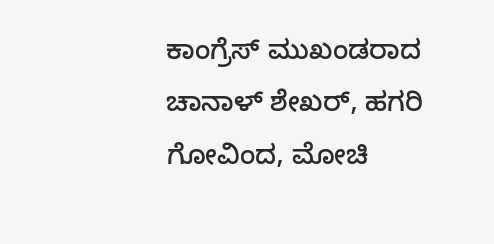ಕಾಂಗ್ರೆಸ್ ಮುಖಂಡರಾದ ಚಾನಾಳ್ ಶೇಖರ್, ಹಗರಿ ಗೋವಿಂದ, ಮೋಚಿ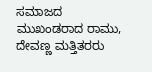ಸಮಾಜದ ಮುಖಂಡರಾದ ರಾಮು, ದೇವಣ್ಣ ಮತ್ತಿತರರು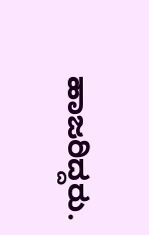ಹಾಜರಿದ್ದರು.